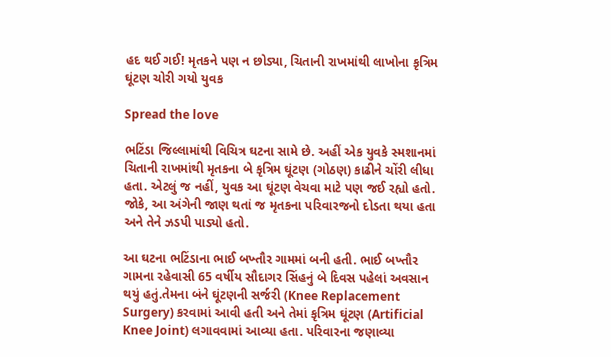હદ થઈ ગઈ! મૃતકને પણ ન છોડ્યા, ચિતાની રાખમાંથી લાખોના કૃત્રિમ ઘૂંટણ ચોરી ગયો યુવક

Spread the love

ભટિંડા જિલ્લામાંથી વિચિત્ર ઘટના સામે છે. અહીં એક યુવકે સ્મશાનમાં ચિતાની રાખમાંથી મૃતકના બે કૃત્રિમ ઘૂંટણ (ગોઠણ) કાઢીને ચોંરી લીધા હતા. એટલું જ નહીં, યુવક આ ઘૂંટણ વેચવા માટે પણ જઈ રહ્યો હતો. જોકે, આ અંગેની જાણ થતાં જ મૃતકના પરિવારજનો દોડતા થયા હતા અને તેને ઝડપી પાડ્યો હતો.

આ ઘટના ભટિંડાના ભાઈ બખ્તૌર ગામમાં બની હતી. ભાઈ બખ્તૌર ગામના રહેવાસી 65 વર્ષીય સૌદાગર સિંહનું બે દિવસ પહેલાં અવસાન થયું હતું.તેમના બંને ઘૂંટણની સર્જરી (Knee Replacement Surgery) કરવામાં આવી હતી અને તેમાં કૃત્રિમ ઘૂંટણ (Artificial Knee Joint) લગાવવામાં આવ્યા હતા. પરિવારના જણાવ્યા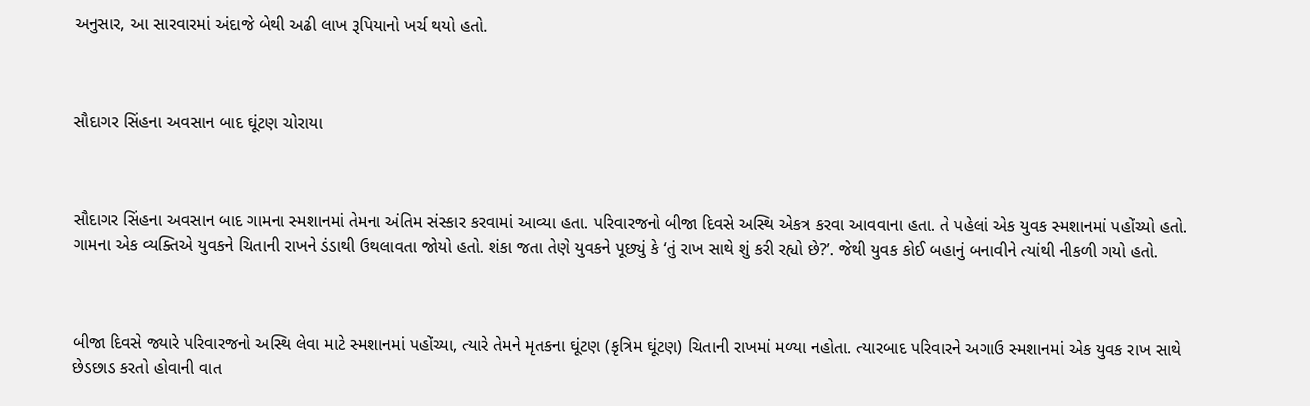અનુસાર, આ સારવારમાં અંદાજે બેથી અઢી લાખ રૂપિયાનો ખર્ચ થયો હતો.



સૌદાગર સિંહના અવસાન બાદ ઘૂંટણ ચોરાયા



સૌદાગર સિંહના અવસાન બાદ ગામના સ્મશાનમાં તેમના અંતિમ સંસ્કાર કરવામાં આવ્યા હતા. પરિવારજનો બીજા દિવસે અસ્થિ એકત્ર કરવા આવવાના હતા. તે પહેલાં એક યુવક સ્મશાનમાં પહોંચ્યો હતો. ગામના એક વ્યક્તિએ યુવકને ચિતાની રાખને ડંડાથી ઉથલાવતા જોયો હતો. શંકા જતા તેણે યુવકને પૂછ્યું કે ‘તું રાખ સાથે શું કરી રહ્યો છે?’. જેથી યુવક કોઈ બહાનું બનાવીને ત્યાંથી નીકળી ગયો હતો.



બીજા દિવસે જ્યારે પરિવારજનો અસ્થિ લેવા માટે સ્મશાનમાં પહોંચ્યા, ત્યારે તેમને મૃતકના ઘૂંટણ (કૃત્રિમ ઘૂંટણ) ચિતાની રાખમાં મળ્યા નહોતા. ત્યારબાદ પરિવારને અગાઉ સ્મશાનમાં એક યુવક રાખ સાથે છેડછાડ કરતો હોવાની વાત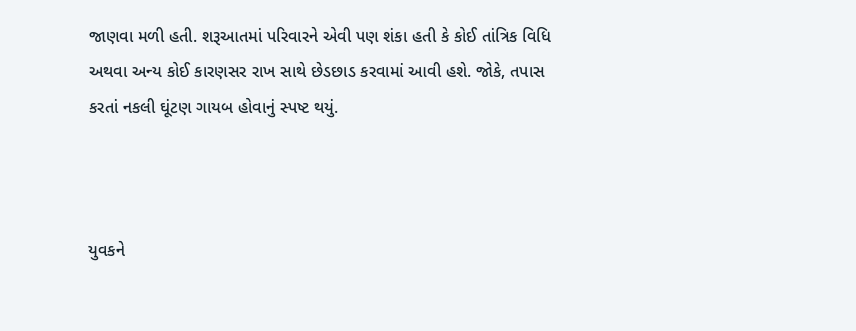જાણવા મળી હતી. શરૂઆતમાં પરિવારને એવી પણ શંકા હતી કે કોઈ તાંત્રિક વિધિ અથવા અન્ય કોઈ કારણસર રાખ સાથે છેડછાડ કરવામાં આવી હશે. જોકે, તપાસ કરતાં નકલી ઘૂંટણ ગાયબ હોવાનું સ્પષ્ટ થયું.



યુવકને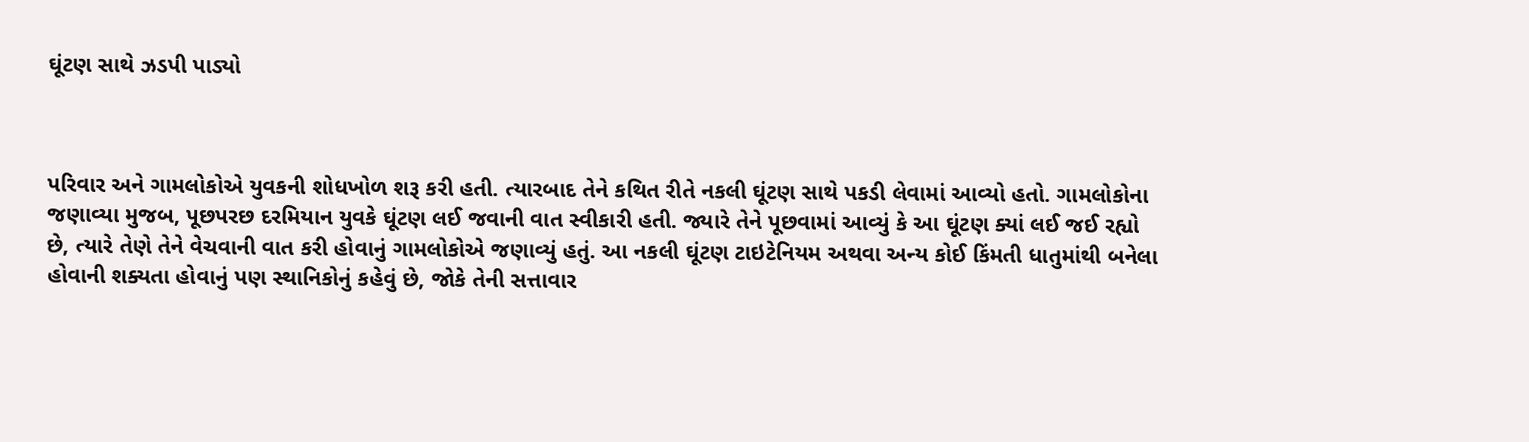ઘૂંટણ સાથે ઝડપી પાડ્યો



પરિવાર અને ગામલોકોએ યુવકની શોધખોળ શરૂ કરી હતી. ત્યારબાદ તેને કથિત રીતે નકલી ઘૂંટણ સાથે પકડી લેવામાં આવ્યો હતો. ગામલોકોના જણાવ્યા મુજબ, પૂછપરછ દરમિયાન યુવકે ઘૂંટણ લઈ જવાની વાત સ્વીકારી હતી. જ્યારે તેને પૂછવામાં આવ્યું કે આ ઘૂંટણ ક્યાં લઈ જઈ રહ્યો છે, ત્યારે તેણે તેને વેચવાની વાત કરી હોવાનું ગામલોકોએ જણાવ્યું હતું. આ નકલી ઘૂંટણ ટાઇટેનિયમ અથવા અન્ય કોઈ કિંમતી ધાતુમાંથી બનેલા હોવાની શક્યતા હોવાનું પણ સ્થાનિકોનું કહેવું છે, જોકે તેની સત્તાવાર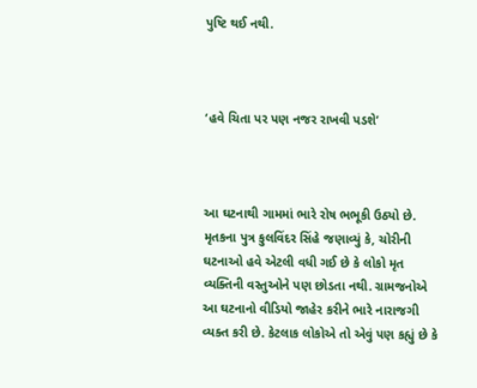પુષ્ટિ થઈ નથી.



‘હવે ચિતા પર પણ નજર રાખવી પડશે’



આ ઘટનાથી ગામમાં ભારે રોષ ભભૂકી ઉઠ્યો છે. મૃતકના પુત્ર કુલવિંદર સિંહે જણાવ્યું કે, ચોરીની ઘટનાઓ હવે એટલી વધી ગઈ છે કે લોકો મૃત વ્યક્તિની વસ્તુઓને પણ છોડતા નથી. ગ્રામજનોએ આ ઘટનાનો વીડિયો જાહેર કરીને ભારે નારાજગી વ્યક્ત કરી છે. કેટલાક લોકોએ તો એવું પણ કહ્યું છે કે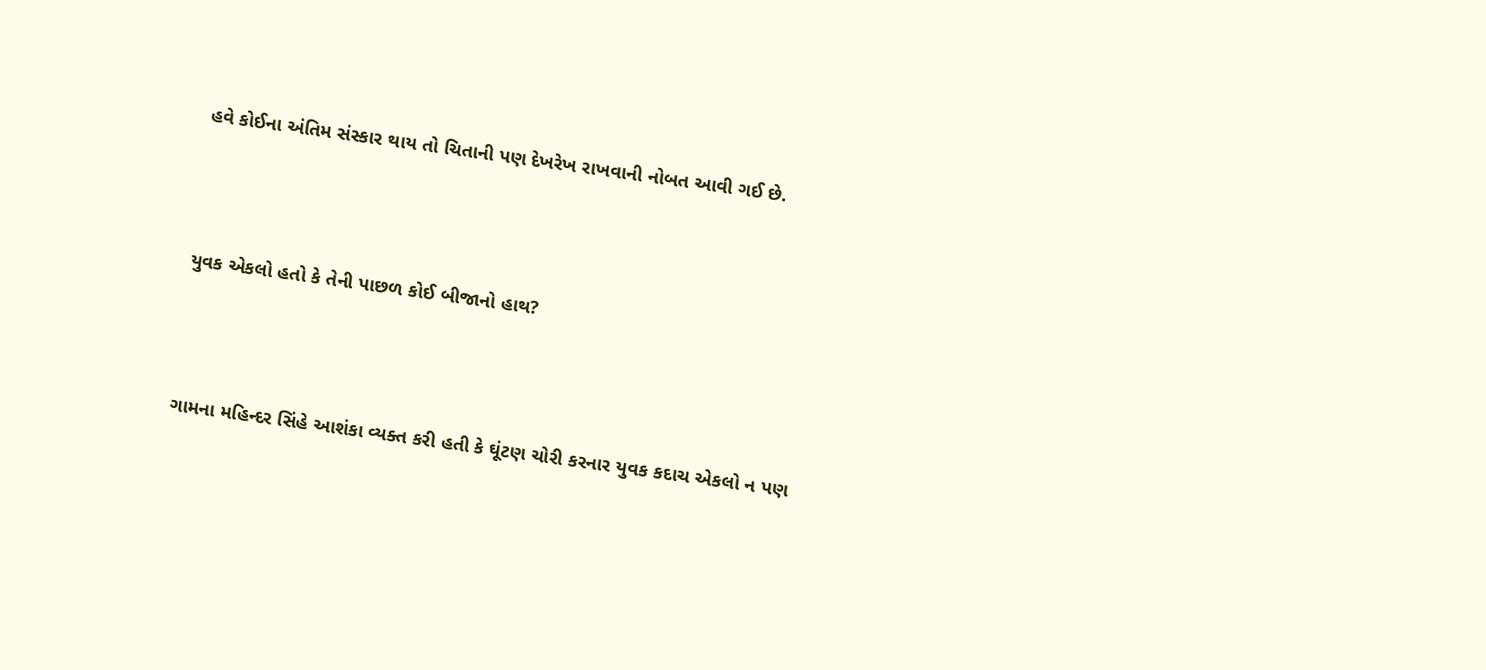હવે કોઈના અંતિમ સંસ્કાર થાય તો ચિતાની પણ દેખરેખ રાખવાની નોબત આવી ગઈ છે.



યુવક એકલો હતો કે તેની પાછળ કોઈ બીજાનો હાથ?



ગામના મહિન્દર સિંહે આશંકા વ્યક્ત કરી હતી કે ઘૂંટણ ચોરી કરનાર યુવક કદાચ એકલો ન પણ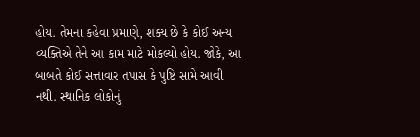હોય. તેમના કહેવા પ્રમાણે, શક્ય છે કે કોઈ અન્ય વ્યક્તિએ તેને આ કામ માટે મોકલ્યો હોય. જોકે, આ બાબતે કોઈ સત્તાવાર તપાસ કે પુષ્ટિ સામે આવી નથી. સ્થાનિક લોકોનું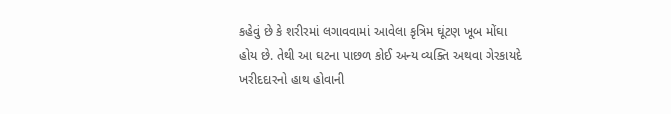કહેવું છે કે શરીરમાં લગાવવામાં આવેલા કૃત્રિમ ઘૂંટણ ખૂબ મોંઘા હોય છે. તેથી આ ઘટના પાછળ કોઈ અન્ય વ્યક્તિ અથવા ગેરકાયદે ખરીદદારનો હાથ હોવાની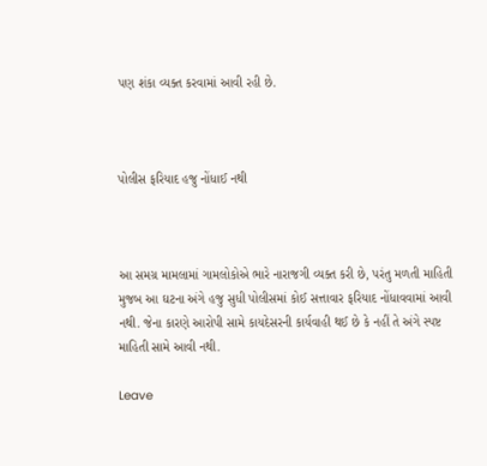પણ શંકા વ્યક્ત કરવામાં આવી રહી છે.



પોલીસ ફરિયાદ હજુ નોંધાઈ નથી



આ સમગ્ર મામલામાં ગામલોકોએ ભારે નારાજગી વ્યક્ત કરી છે, પરંતુ મળતી માહિતી મુજબ આ ઘટના અંગે હજુ સુધી પોલીસમાં કોઈ સત્તાવાર ફરિયાદ નોંધાવવામાં આવી નથી. જેના કારણે આરોપી સામે કાયદેસરની કાર્યવાહી થઈ છે કે નહીં તે અંગે સ્પષ્ટ માહિતી સામે આવી નથી.

Leave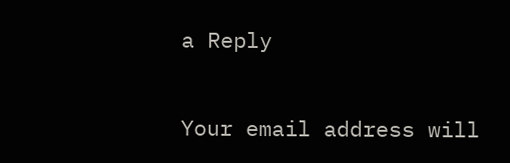a Reply

Your email address will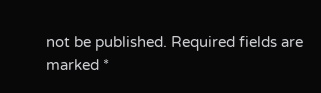not be published. Required fields are marked *